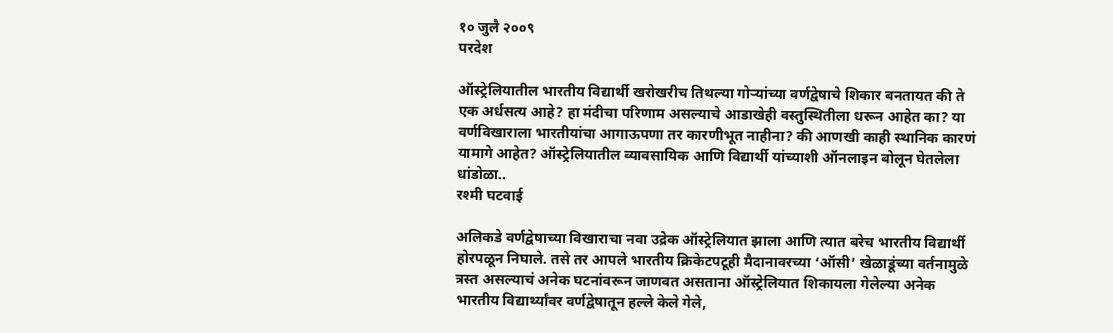१० जुलै २००९
परदेश

ऑस्ट्रेलियातील भारतीय विद्यार्थी खरोखरीच तिथल्या गोऱ्यांच्या वर्णद्वेषाचे शिकार बनतायत की ते एक अर्धसत्य आहे? हा मंदीचा परिणाम असल्याचे आडाखेही वस्तुस्थितीला धरून आहेत का? या वर्णविखाराला भारतीयांचा आगाऊपणा तर कारणीभूत नाहीना? की आणखी काही स्थानिक कारणं यामागे आहेत? ऑस्ट्रेलियातील व्यावसायिक आणि विद्यार्थी यांच्याशी ऑनलाइन बोलून घेतलेला धांडोळा..
रश्मी घटवाई

अलिकडे वर्णद्वेषाच्या विखाराचा नवा उद्रेक ऑस्ट्रेलियात झाला आणि त्यात बरेच भारतीय विद्यार्थी होरपळून निघाले. तसे तर आपले भारतीय क्रिकेटपटूही मैदानावरच्या ‘ऑसी’ खेळाडूंच्या वर्तनामुळे त्रस्त असल्याचं अनेक घटनांवरून जाणवत असताना ऑस्ट्रेलियात शिकायला गेलेल्या अनेक भारतीय विद्यार्थ्यांवर वर्णद्वेषातून हल्ले केले गेले,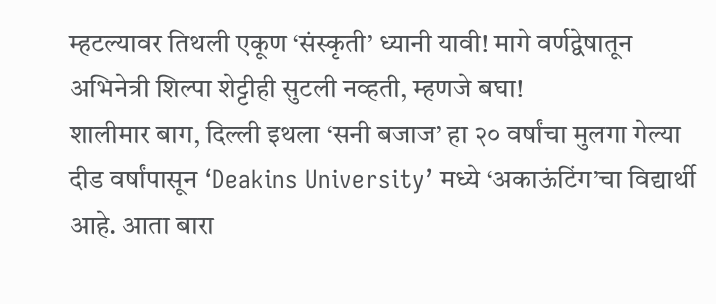म्हटल्यावर तिथली एकूण ‘संस्कृती’ ध्यानी यावी! मागे वर्णद्वेषातून अभिनेत्री शिल्पा शेट्टीही सुटली नव्हती, म्हणजे बघा!
शालीमार बाग, दिल्ली इथला ‘सनी बजाज’ हा २० वर्षांचा मुलगा गेल्या दीड वर्षांपासून ‘Deakins University’ मध्ये ‘अकाऊंटिंग’चा विद्यार्थी आहे. आता बारा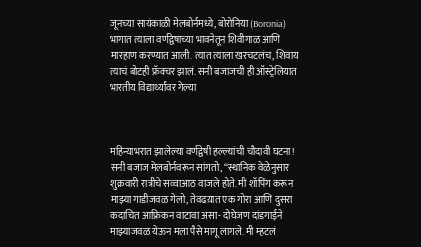जूनच्या सायंकाळी मेलबोर्नमध्ये, बोरोनिया (Boronia) भागात त्याला वर्णद्वेषाच्या भावनेतून शिवीगाळ आणि मारहाण करण्यात आली. त्यात त्याला खरचटलंच, शिवाय त्याचं बोटही फ्रॅक्चर झालं. सनी बजाजची ही ऑस्ट्रेलियात भारतीय विद्यार्थ्यांवर गेल्या



महिन्याभरात झालेल्या वर्णद्वेषी हल्ल्यांची चौदावी घटना! सनी बजाज मेलबोर्नवरून सांगतो, ‘‘स्थानिक वेळेनुसार शुक्रवारी रात्रीचे सव्वाआठ वाजले होते. मी शॉपिंग करून माझ्या गाडीजवळ गेलो, तेवढय़ात एक गोरा आणि दुसरा कदाचित आफ्रिकन वाटावा असा- दोघेजण दांडगाईने माझ्याजवळ येऊन मला पैसे मागू लागले. मी म्हटलं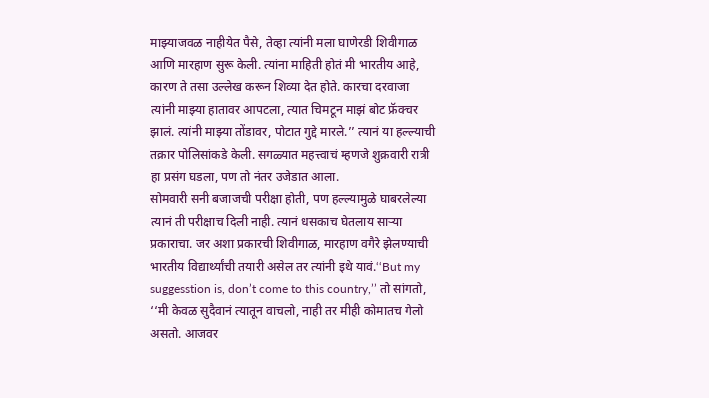माझ्याजवळ नाहीयेत पैसे, तेव्हा त्यांनी मला घाणेरडी शिवीगाळ आणि मारहाण सुरू केली. त्यांना माहिती होतं मी भारतीय आहे, कारण ते तसा उल्लेख करून शिव्या देत होते. कारचा दरवाजा त्यांनी माझ्या हातावर आपटला, त्यात चिमटून माझं बोट फ्रॅक्चर झालं. त्यांनी माझ्या तोंडावर, पोटात गुद्दे मारले.’’ त्यानं या हल्ल्याची तक्रार पोलिसांकडे केली. सगळ्यात महत्त्वाचं म्हणजे शुक्रवारी रात्री हा प्रसंग घडला, पण तो नंतर उजेडात आला.
सोमवारी सनी बजाजची परीक्षा होती, पण हल्ल्यामुळे घाबरलेल्या त्यानं ती परीक्षाच दिली नाही. त्यानं धसकाच घेतलाय साऱ्या प्रकाराचा. जर अशा प्रकारची शिवीगाळ, मारहाण वगैरे झेलण्याची भारतीय विद्यार्थ्यांची तयारी असेल तर त्यांनी इथे यावं.‘‘But my suggesstion is, don’t come to this country,’’ तो सांगतो, ‘‘मी केवळ सुदैवानं त्यातून वाचलो, नाही तर मीही कोमातच गेलो असतो. आजवर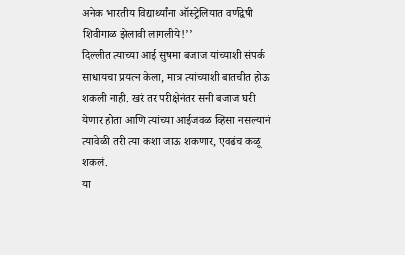अनेक भारतीय विद्यार्थ्यांना ऑस्ट्रेलियात वर्णद्वेषी शिवीगाळ झेलावी लागलीये!’’
दिल्लीत त्याच्या आई सुषमा बजाज यांच्याशी संपर्क साधायचा प्रयत्न केला, मात्र त्यांच्याशी बातचीत होऊ शकली नाही. खरं तर परीक्षेनंतर सनी बजाज घरी येणार होता आणि त्यांच्या आईजवळ व्हिसा नसल्यानं त्यावेळी तरी त्या कशा जाऊ शकणार, एवढंच कळू शकलं.
या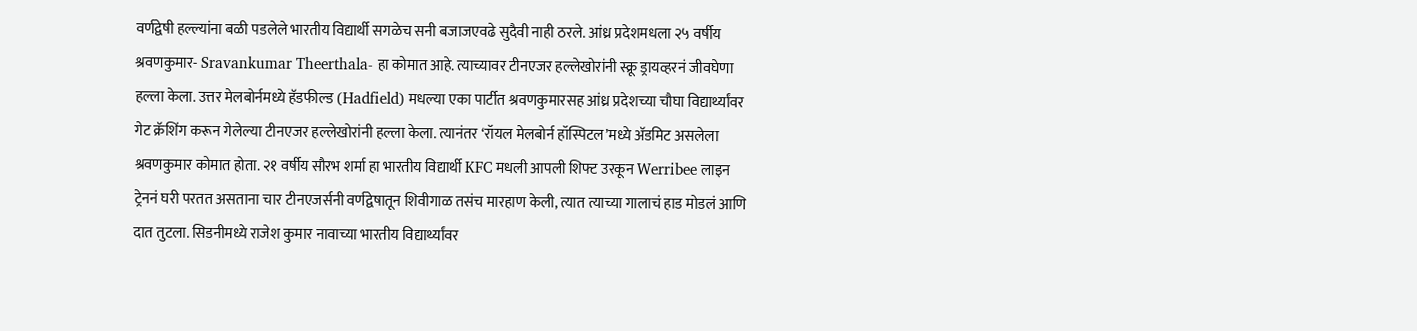वर्णद्वेषी हल्ल्यांना बळी पडलेले भारतीय विद्यार्थी सगळेच सनी बजाजएवढे सुदैवी नाही ठरले. आंध्र प्रदेशमधला २५ वर्षीय श्रवणकुमार- Sravankumar Theerthala- हा कोमात आहे. त्याच्यावर टीनएजर हल्लेखोरांनी स्क्रू ड्रायव्हरनं जीवघेणा हल्ला केला. उत्तर मेलबोर्नमध्ये हॅडफील्ड (Hadfield) मधल्या एका पार्टीत श्रवणकुमारसह आंध्र प्रदेशच्या चौघा विद्यार्थ्यांवर गेट क्रॅशिंग करून गेलेल्या टीनएजर हल्लेखोरांनी हल्ला केला. त्यानंतर ‘रॉयल मेलबोर्न हॉस्पिटल’मध्ये अ‍ॅडमिट असलेला श्रवणकुमार कोमात होता. २१ वर्षीय सौरभ शर्मा हा भारतीय विद्यार्थी KFC मधली आपली शिफ्ट उरकून Werribee लाइन ट्रेननं घरी परतत असताना चार टीनएजर्सनी वर्णद्वेषातून शिवीगाळ तसंच मारहाण केली, त्यात त्याच्या गालाचं हाड मोडलं आणि दात तुटला. सिडनीमध्ये राजेश कुमार नावाच्या भारतीय विद्यार्थ्यांवर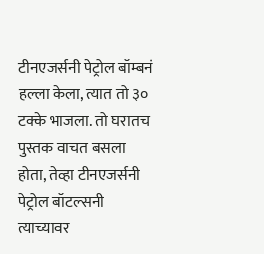टीनएजर्सनी पेट्रोल बॉम्बनं हल्ला केला, त्यात तो ३० टक्के भाजला. तो घरातच पुस्तक वाचत बसला होता, तेव्हा टीनएजर्सनी पेट्रोल बॉटल्सनी त्याच्यावर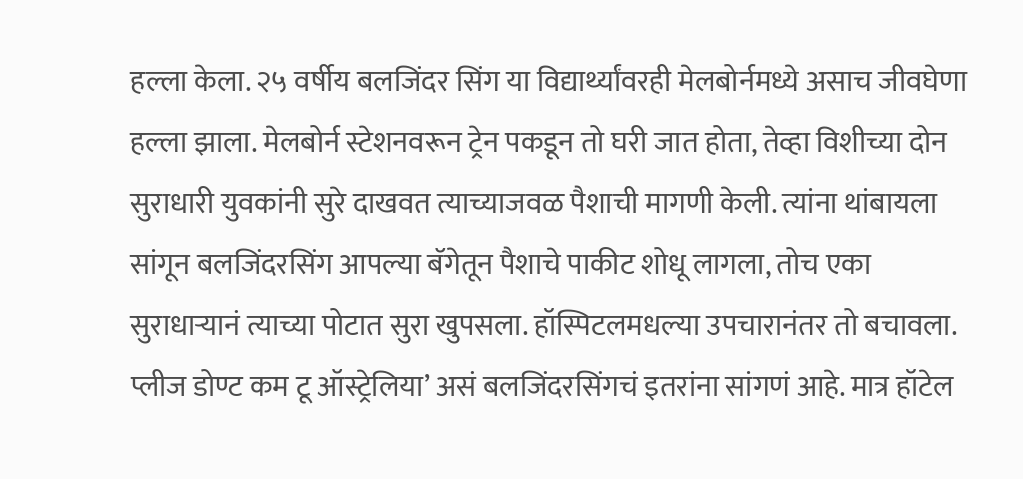हल्ला केला. २५ वर्षीय बलजिंदर सिंग या विद्यार्थ्यांवरही मेलबोर्नमध्ये असाच जीवघेणा हल्ला झाला. मेलबोर्न स्टेशनवरून ट्रेन पकडून तो घरी जात होता, तेव्हा विशीच्या दोन सुराधारी युवकांनी सुरे दाखवत त्याच्याजवळ पैशाची मागणी केली. त्यांना थांबायला सांगून बलजिंदरसिंग आपल्या बॅगेतून पैशाचे पाकीट शोधू लागला, तोच एका सुराधाऱ्यानं त्याच्या पोटात सुरा खुपसला. हॉस्पिटलमधल्या उपचारानंतर तो बचावला. प्लीज डोण्ट कम टू ऑस्ट्रेलिया’ असं बलजिंदरसिंगचं इतरांना सांगणं आहे. मात्र हॉटेल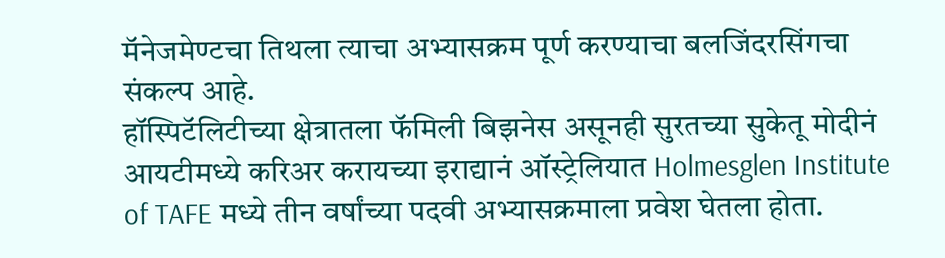मॅनेजमेण्टचा तिथला त्याचा अभ्यासक्रम पूर्ण करण्याचा बलजिंदरसिंगचा संकल्प आहे.
हॉस्पिटॅलिटीच्या क्षेत्रातला फॅमिली बिझनेस असूनही सुरतच्या सुकेतू मोदीनं आयटीमध्ये करिअर करायच्या इराद्यानं ऑस्ट्रेलियात Holmesglen Institute of TAFE मध्ये तीन वर्षांच्या पदवी अभ्यासक्रमाला प्रवेश घेतला होता.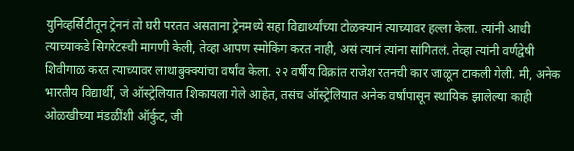युनिव्हर्सिटीतून ट्रेननं तो घरी परतत असताना ट्रेनमध्ये सहा विद्यार्थ्यांच्या टोळक्यानं त्याच्यावर हल्ला केला. त्यांनी आधी त्याच्याकडे सिगरेटस्ची मागणी केली, तेव्हा आपण स्मोकिंग करत नाही, असं त्यानं त्यांना सांगितलं. तेव्हा त्यांनी वर्णद्वेषी शिवीगाळ करत त्याच्यावर लाथाबुक्क्यांचा वर्षांव केला. २२ वर्षीय विक्रांत राजेश रतनची कार जाळून टाकली गेली. मी, अनेक भारतीय विद्यार्थी, जे ऑस्ट्रेलियात शिकायला गेले आहेत, तसंच ऑस्ट्रेलियात अनेक वर्षांपासून स्थायिक झालेल्या काही ओळखीच्या मंडळींशी ऑर्कुट, जी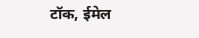टॉक, ईमेल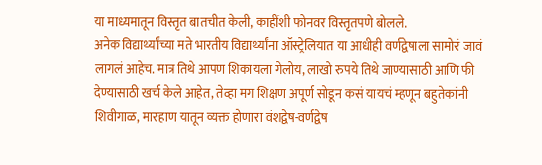या माध्यमातून विस्तृत बातचीत केली, काहींशी फोनवर विस्तृतपणे बोलले.
अनेक विद्यार्थ्यांच्या मते भारतीय विद्यार्थ्यांना ऑस्ट्रेलियात या आधीही वर्णद्वेषाला सामोरं जावं लागलं आहेच. मात्र तिथे आपण शिकायला गेलोय, लाखो रुपये तिथे जाण्यासाठी आणि फी देण्यासाठी खर्च केले आहेत, तेव्हा मग शिक्षण अपूर्ण सोडून कसं यायचं म्हणून बहुतेकांनी शिवीगाळ, मारहाण यातून व्यक्त होणारा वंशद्वेष-वर्णद्वेष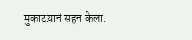मुकाटय़ानं सहन केला.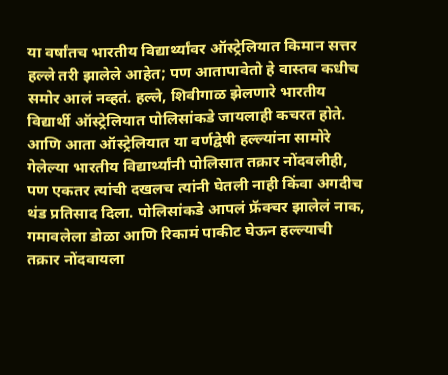या वर्षांतच भारतीय विद्यार्थ्यांवर ऑस्ट्रेलियात किमान सत्तर हल्ले तरी झालेले आहेत; पण आतापावेतो हे वास्तव कधीच समोर आलं नव्हतं. हल्ले, शिवीगाळ झेलणारे भारतीय विद्यार्थी ऑस्ट्रेलियात पोलिसांकडे जायलाही कचरत होते. आणि आता ऑस्ट्रेलियात या वर्णद्वेषी हल्ल्यांना सामोरे गेलेल्या भारतीय विद्यार्थ्यांनी पोलिसात तक्रार नोंदवलीही, पण एकतर त्यांची दखलच त्यांनी घेतली नाही किंवा अगदीच थंड प्रतिसाद दिला. पोलिसांकडे आपलं फ्रॅक्चर झालेलं नाक, गमावलेला डोळा आणि रिकामं पाकीट घेऊन हल्ल्याची तक्रार नोंदवायला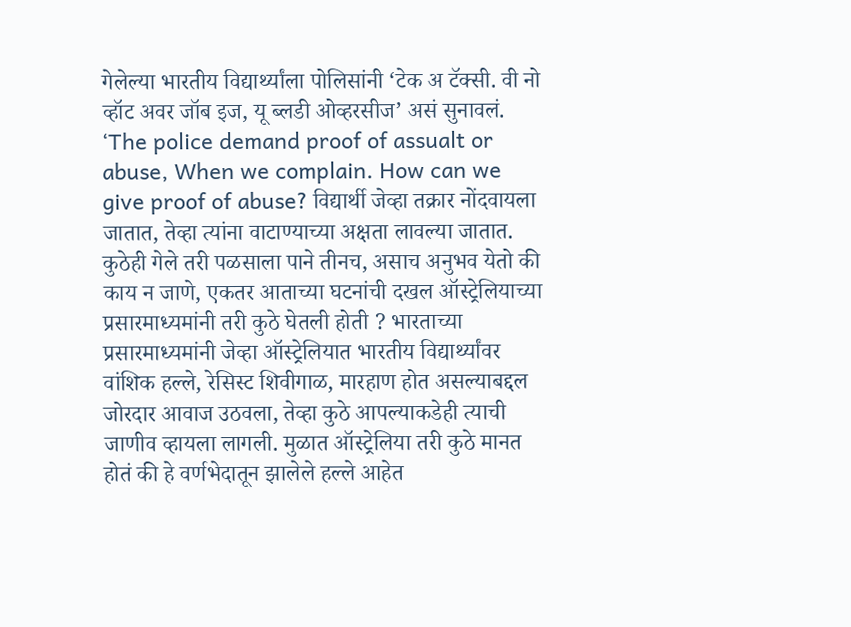गेलेल्या भारतीय विद्यार्थ्यांला पोलिसांनी ‘टेक अ टॅक्सी. वी नो व्हॉट अवर जॉब इज, यू ब्लडी ओव्हरसीज’ असं सुनावलं. ‘The police demand proof of assualt or abuse, When we complain. How can we give proof of abuse? विद्यार्थी जेव्हा तक्रार नोंदवायला जातात, तेव्हा त्यांना वाटाण्याच्या अक्षता लावल्या जातात.
कुठेही गेले तरी पळसाला पाने तीनच, असाच अनुभव येतो की काय न जाणे, एकतर आताच्या घटनांची दखल ऑस्ट्रेलियाच्या प्रसारमाध्यमांनी तरी कुठे घेतली होती ? भारताच्या प्रसारमाध्यमांनी जेव्हा ऑस्ट्रेलियात भारतीय विद्यार्थ्यांवर वांशिक हल्ले, रेसिस्ट शिवीगाळ, मारहाण होत असल्याबद्दल जोरदार आवाज उठवला, तेव्हा कुठे आपल्याकडेही त्याची जाणीव व्हायला लागली. मुळात ऑस्ट्रेलिया तरी कुठे मानत होतं की हे वर्णभेदातून झालेले हल्ले आहेत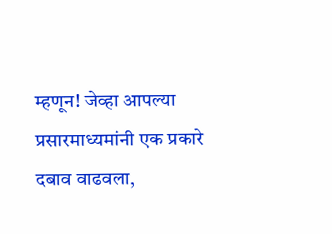म्हणून! जेव्हा आपल्या प्रसारमाध्यमांनी एक प्रकारे दबाव वाढवला,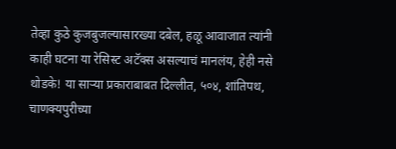तेव्हा कुठे कुजबुजल्यासारख्या दबेल, हळू आवाजात त्यांनी काही घटना या रेसिस्ट अटॅक्स असल्याचं मानलंय, हेही नसे थोडके! या साऱ्या प्रकाराबाबत दिल्लीत, ५०४, शांतिपथ, चाणक्यपुरीच्या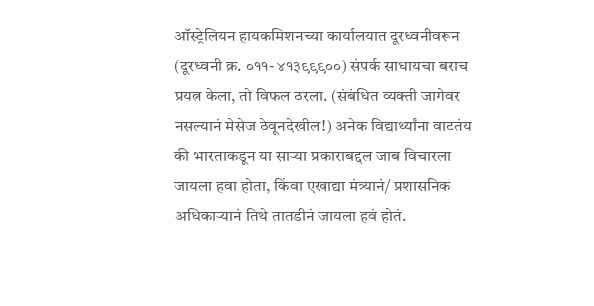ऑस्ट्रेलियन हायकमिशनच्या कार्यालयात दूरध्वनीवरून (दूरध्वनी क्र. ०११- ४१३९९९००) संपर्क साधायचा बराच प्रयत्न केला, तो विफल ठरला. (संबंधित व्यक्ती जागेवर नसल्यानं मेसेज ठेवूनदेखील!) अनेक विद्यार्थ्यांना वाटतंय की भारताकडून या साऱ्या प्रकाराबद्दल जाब विचारला जायला हवा होता, किंवा एखाद्या मंत्र्यानं/ प्रशासनिक अधिकाऱ्यानं तिथे तातडीनं जायला हवं होतं.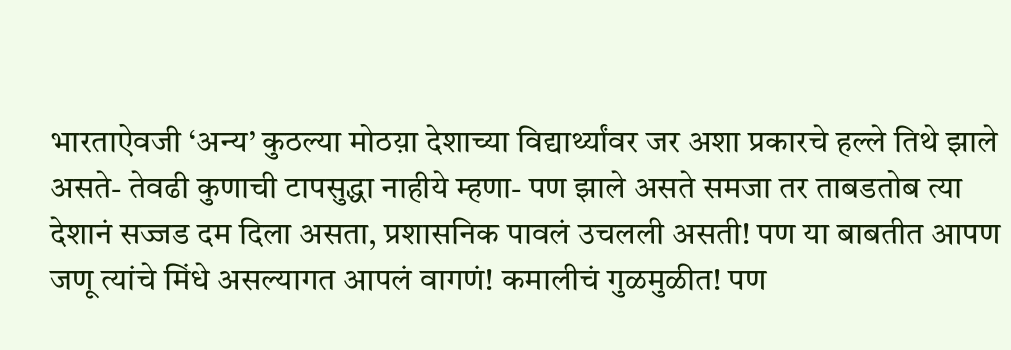भारताऐवजी ‘अन्य’ कुठल्या मोठय़ा देशाच्या विद्यार्थ्यांवर जर अशा प्रकारचे हल्ले तिथे झाले असते- तेवढी कुणाची टापसुद्धा नाहीये म्हणा- पण झाले असते समजा तर ताबडतोब त्या देशानं सज्जड दम दिला असता, प्रशासनिक पावलं उचलली असती! पण या बाबतीत आपण जणू त्यांचे मिंधे असल्यागत आपलं वागणं! कमालीचं गुळमुळीत! पण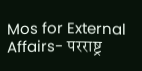Mos for External Affairs- परराष्ट्र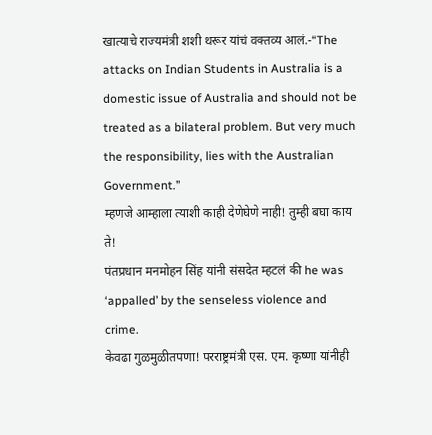खात्याचे राज्यमंत्री शशी थरूर यांचं वक्तव्य आलं.-“The attacks on Indian Students in Australia is a domestic issue of Australia and should not be treated as a bilateral problem. But very much the responsibility, lies with the Australian Government.’’
म्हणजे आम्हाला त्याशी काही देणेघेणे नाही! तुम्ही बघा काय ते!
पंतप्रधान मनमोहन सिंह यांनी संसदेत म्हटलं की he was ‘appalled’ by the senseless violence and crime.
केवढा गुळमुळीतपणा! परराष्ट्रमंत्री एस. एम. कृष्णा यांनीही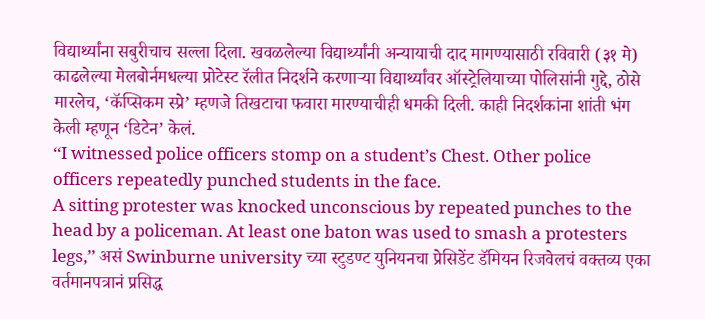विद्यार्थ्यांना सबुरीचाच सल्ला दिला. खवळलेल्या विद्यार्थ्यांनी अन्यायाची दाद मागण्यासाठी रविवारी (३१ मे) काढलेल्या मेलबोर्नमधल्या प्रोटेस्ट रॅलीत निदर्शने करणाऱ्या विद्यार्थ्यांवर ऑस्ट्रेलियाच्या पोलिसांनी गुद्दे, ठोसे मारलेच, ‘कॅप्सिकम स्प्रे’ म्हणजे तिखटाचा फवारा मारण्याचीही धमकी दिली. काही निदर्शकांना शांती भंग केली म्हणून ‘डिटेन’ केलं.
‘‘I witnessed police officers stomp on a student’s Chest. Other police officers repeatedly punched students in the face.
A sitting protester was knocked unconscious by repeated punches to the head by a policeman. At least one baton was used to smash a protesters legs,’’ असं Swinburne university च्या स्टुडण्ट युनियनचा प्रेसिडेंट डॅमियन रिजवेलचं वक्तव्य एका वर्तमानपत्रानं प्रसिद्ध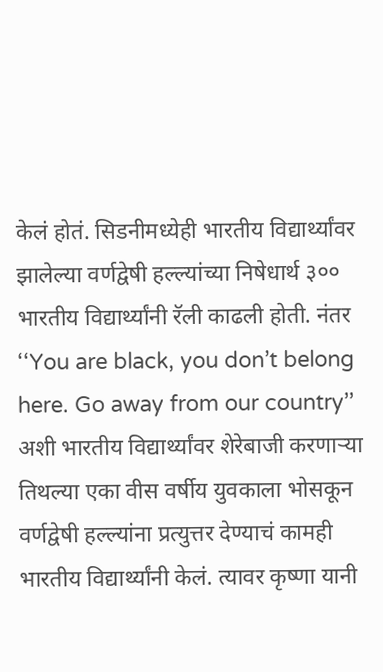केलं होतं. सिडनीमध्येही भारतीय विद्यार्थ्यांवर झालेल्या वर्णद्वेषी हल्ल्यांच्या निषेधार्थ ३०० भारतीय विद्यार्थ्यांनी रॅली काढली होती. नंतर ‘‘You are black, you don’t belong here. Go away from our country’’ अशी भारतीय विद्यार्थ्यांवर शेरेबाजी करणाऱ्या तिथल्या एका वीस वर्षीय युवकाला भोसकून वर्णद्वेषी हल्ल्यांना प्रत्युत्तर देण्याचं कामही भारतीय विद्यार्थ्यांनी केलं. त्यावर कृष्णा यानी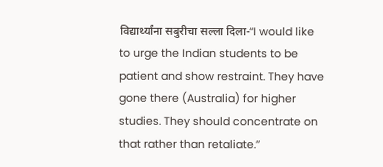विद्यार्थ्यांना सबुरीचा सल्ला दिला-‘‘I would like to urge the Indian students to be patient and show restraint. They have gone there (Australia) for higher studies. They should concentrate on that rather than retaliate.’’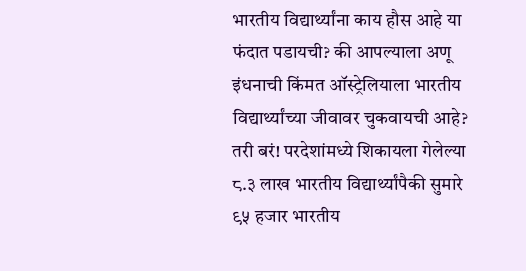भारतीय विद्यार्थ्यांना काय हौस आहे या फंदात पडायची? की आपल्याला अणू इंधनाची किंमत ऑस्ट्रेलियाला भारतीय विद्यार्थ्यांच्या जीवावर चुकवायची आहे?
तरी बरं! परदेशांमध्ये शिकायला गेलेल्या ८.३ लाख भारतीय विद्यार्थ्यांपैकी सुमारे ९५ हजार भारतीय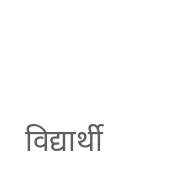विद्यार्थी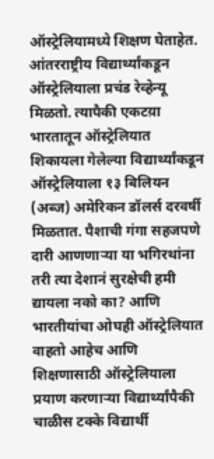ऑस्ट्रेलियामध्ये शिक्षण घेताहेत. आंतरराष्ट्रीय विद्यार्थ्यांकडून ऑस्ट्रेलियाला प्रचंड रेव्हेन्यू मिळतो. त्यापैकी एकटय़ा भारतातून ऑस्ट्रेलियात शिकायला गेलेल्या विद्यार्थ्यांकडून ऑस्ट्रेलियाला १३ बिलियन (अब्ज) अमेरिकन डॉलर्स दरवर्षी मिळतात. पैशाची गंगा सहजपणे दारी आणणाऱ्या या भगिरथांना तरी त्या देशानं सुरक्षेची हमी द्यायला नको का? आणि भारतीयांचा ओघही ऑस्ट्रेलियात वाहतो आहेच आणि शिक्षणासाठी ऑस्ट्रेलियाला प्रयाण करणाऱ्या विद्यार्थ्यांपैकी चाळीस टक्के विद्यार्थी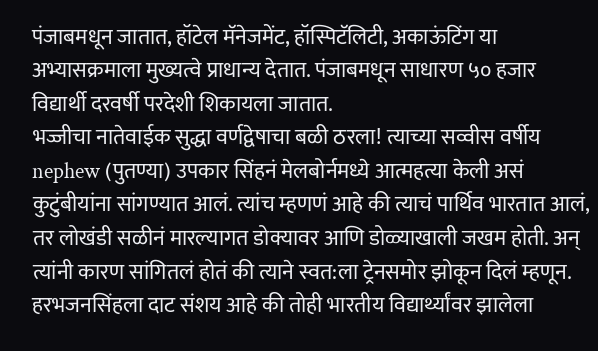पंजाबमधून जातात, हॉटेल मॅनेजमेंट, हॉस्पिटॅलिटी, अकाऊंटिंग या अभ्यासक्रमाला मुख्यत्वे प्राधान्य देतात. पंजाबमधून साधारण ५० हजार विद्यार्थी दरवर्षी परदेशी शिकायला जातात.
भज्जीचा नातेवाईक सुद्धा वर्णद्वेषाचा बळी ठरला! त्याच्या सव्वीस वर्षीय nephew (पुतण्या) उपकार सिंहनं मेलबोर्नमध्ये आत्महत्या केली असं कुटुंबीयांना सांगण्यात आलं. त्यांच म्हणणं आहे की त्याचं पार्थिव भारतात आलं, तर लोखंडी सळीनं मारल्यागत डोक्यावर आणि डोळ्याखाली जखम होती. अन् त्यांनी कारण सांगितलं होतं की त्याने स्वत:ला ट्रेनसमोर झोकून दिलं म्हणून. हरभजनसिंहला दाट संशय आहे की तोही भारतीय विद्यार्थ्यांवर झालेला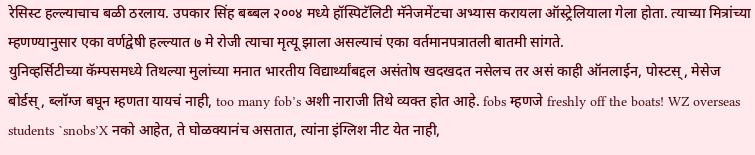रेसिस्ट हल्ल्याचाच बळी ठरलाय. उपकार सिंह बब्बल २००४ मध्ये हॉस्पिटॅलिटी मॅनेजमेंटचा अभ्यास करायला ऑस्ट्रेलियाला गेला होता. त्याच्या मित्रांच्या म्हणण्यानुसार एका वर्णद्वेषी हल्ल्यात ७ मे रोजी त्याचा मृत्यू झाला असल्याचं एका वर्तमानपत्रातली बातमी सांगते.
युनिव्हर्सिटीच्या कॅम्पसमध्ये तिथल्या मुलांच्या मनात भारतीय विद्यार्थ्यांबद्दल असंतोष खदखदत नसेलच तर असं काही ऑनलाईन, पोस्टस्, मेसेज बोर्डस्, ब्लॉग्ज बघून म्हणता यायचं नाही, too many fob’s अशी नाराजी तिथे व्यक्त होत आहे. fobs म्हणजे freshly off the boats! WZ overseas students `snobs’X नको आहेत, ते घोळक्यानंच असतात, त्यांना इंग्लिश नीट येत नाही,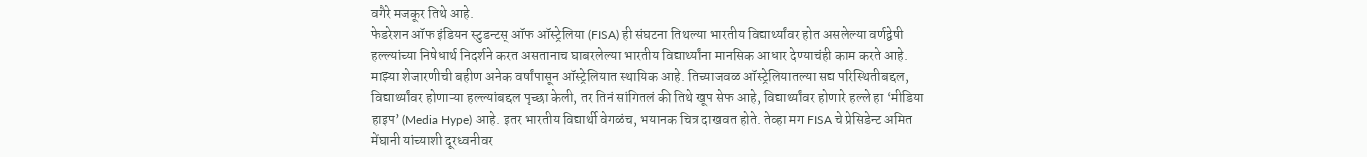वगैरे मजकूर तिथे आहे.
फेडरेशन ऑफ इंडियन स्टुडन्टस् ऑफ ऑस्ट्रेलिया (FISA) ही संघटना तिथल्या भारतीय विद्यार्थ्यांवर होत असलेल्या वर्णद्वेषी हल्ल्यांच्या निषेधार्थ निदर्शने करत असतानाच घाबरलेल्या भारतीय विद्यार्थ्यांना मानसिक आधार देण्याचंही काम करते आहे. माझ्या शेजारणीची बहीण अनेक वर्षांपासून ऑस्ट्रेलियात स्थायिक आहे. तिच्याजवळ ऑस्ट्रेलियातल्या सद्य परिस्थितीबद्दल, विद्यार्थ्यांवर होणाऱ्या हल्ल्यांबद्दल पृच्छा केली, तर तिनं सांगितलं की तिथे खूप सेफ आहे, विद्यार्थ्यांवर होणारे हल्ले हा ‘मीडिया हाइप’ (Media Hype) आहे. इतर भारतीय विद्यार्थी वेगळंच, भयानक चित्र दाखवत होते. तेव्हा मग FISA चे प्रेसिडेन्ट अमित मेंघानी यांच्याशी दूरध्वनीवर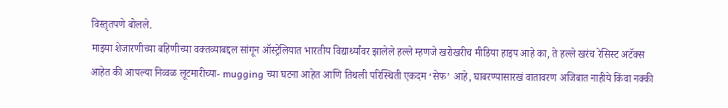विस्तृतपणे बोलले.
माझ्या शेजारणीच्या बहिणीच्या वक्तव्याबद्दल सांगून ऑस्ट्रेलियात भारतीय विद्यार्थ्यांवर झालेले हल्ले म्हणजे खरोखरीच मीडिया हाइप आहे का, ते हल्ले खरंच रेसिस्ट अटॅक्स आहेत की आपल्या निव्वळ लूटमारीच्या- mugging च्या घटना आहेत आणि तिथली परिस्थिती एकदम ‘सेफ’ आहे, घाबरण्यासारखं वातावरण अजिबात नाहीये किंवा नक्की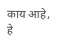काय आहे, हे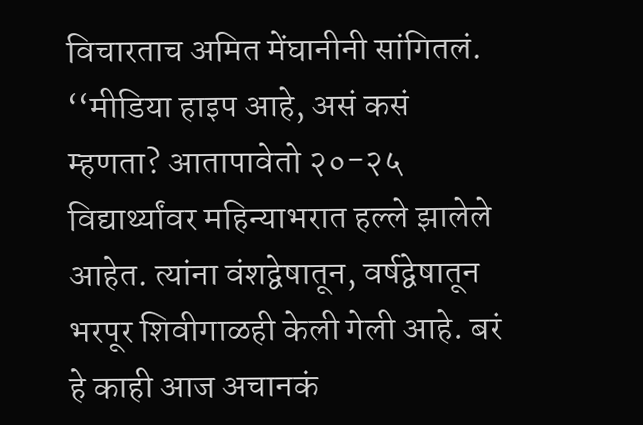विचारताच अमित मेंघानीनी सांगितलं. ‘‘मीडिया हाइप आहे, असं कसं म्हणता? आतापावेतो २०-२५ विद्यार्थ्यांवर महिन्याभरात हल्ले झालेले आहेत. त्यांना वंशद्वेषातून, वर्षद्वेषातून भरपूर शिवीगाळही केली गेली आहे. बरं हे काही आज अचानकं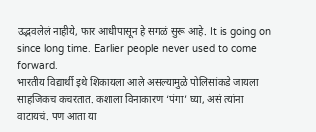उद्भवलेलं नाहीये, फार आधीपासून हे सगळं सुरू आहे. It is going on since long time. Earlier people never used to come forward.
भारतीय विद्यार्थी इथे शिकायला आले असल्यामुळे पोलिसांकडे जायला साहजिकच कचरतात. कशाला विनाकारण ‘पंगा’ घ्या, असं त्यांना वाटायचं. पण आता या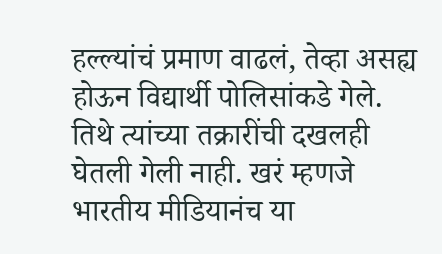हल्ल्यांचं प्रमाण वाढलं, तेव्हा असह्य होऊन विद्यार्थी पोलिसांकडे गेले. तिथे त्यांच्या तक्रारींची दखलही घेतली गेली नाही. खरं म्हणजे भारतीय मीडियानंच या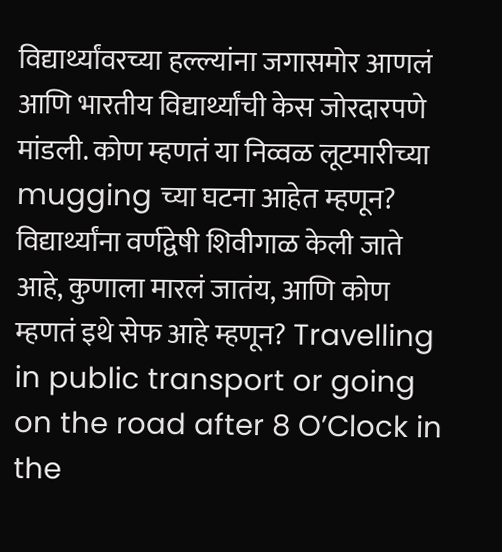विद्यार्थ्यांवरच्या हल्ल्यांना जगासमोर आणलं आणि भारतीय विद्यार्थ्यांची केस जोरदारपणे मांडली. कोण म्हणतं या निव्वळ लूटमारीच्या mugging च्या घटना आहेत म्हणून? विद्यार्थ्यांना वर्णद्वेषी शिवीगाळ केली जाते आहे, कुणाला मारलं जातंय, आणि कोण म्हणतं इथे सेफ आहे म्हणून? Travelling in public transport or going on the road after 8 O’Clock in the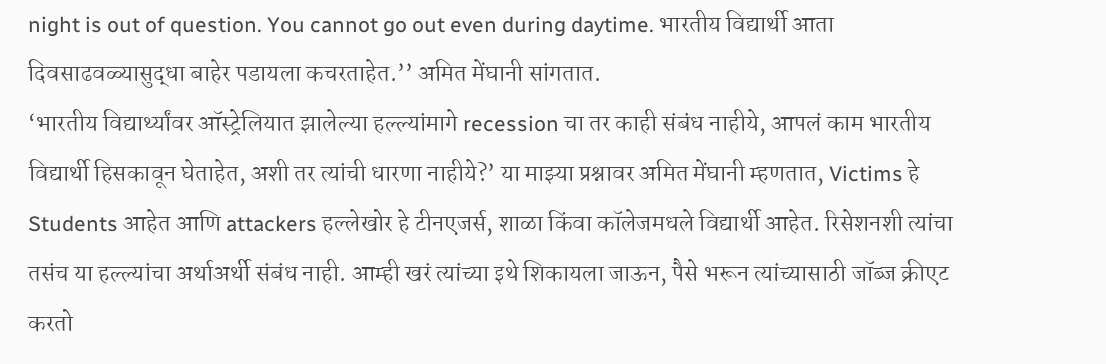night is out of question. You cannot go out even during daytime. भारतीय विद्यार्थी आता दिवसाढवळ्यासुद्धा बाहेर पडायला कचरताहेत.’’ अमित मेंघानी सांगतात.
‘भारतीय विद्यार्थ्यांवर ऑस्ट्रेलियात झालेल्या हल्ल्यांमागे recession चा तर काही संबंध नाहीये, आपलं काम भारतीय विद्यार्थी हिसकावून घेताहेत, अशी तर त्यांची धारणा नाहीये?’ या माझ्या प्रश्नावर अमित मेंघानी म्हणतात, Victims हे Students आहेत आणि attackers हल्लेखोर हे टीनएजर्स, शाळा किंवा कॉलेजमधले विद्यार्थी आहेत. रिसेशनशी त्यांचा तसंच या हल्ल्यांचा अर्थाअर्थी संबंध नाही. आम्ही खरं त्यांच्या इथे शिकायला जाऊन, पैसे भरून त्यांच्यासाठी जॉब्ज क्रीएट करतो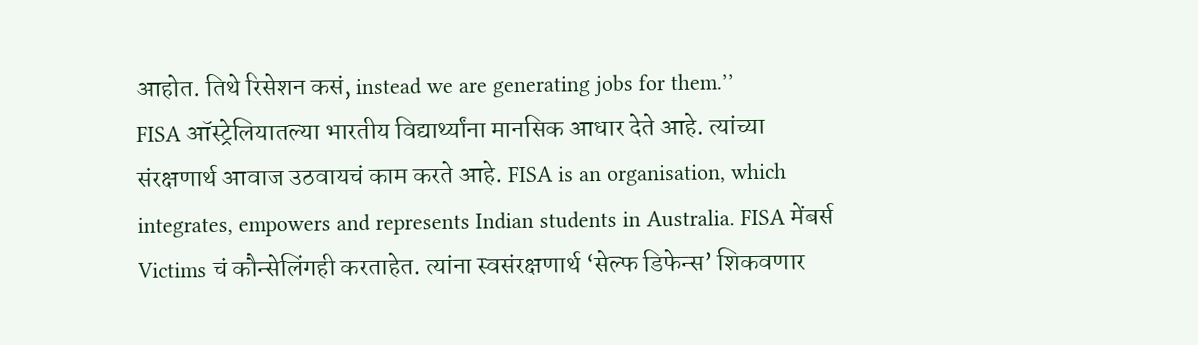आहोत. तिथे रिसेशन कसं, instead we are generating jobs for them.’’
FISA ऑस्ट्रेलियातल्या भारतीय विद्यार्थ्यांना मानसिक आधार देते आहे. त्यांच्या संरक्षणार्थ आवाज उठवायचं काम करते आहे. FISA is an organisation, which integrates, empowers and represents Indian students in Australia. FISA मेंबर्स Victims चं कौन्सेलिंगही करताहेत. त्यांना स्वसंरक्षणार्थ ‘सेल्फ डिफेन्स’ शिकवणार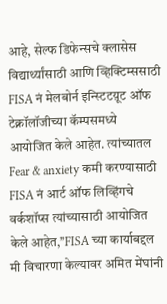आहे, सेल्फ डिफेन्सचे क्लासेस विद्यार्थ्यांसाठी आणि व्हिक्टिम्ससाठी FISA नं मेलबोर्न इन्स्टिटय़ूट ऑफ टेक्नॉलॉजीच्या कॅम्पसमध्ये आयोजित केले आहेत. त्यांच्यातल Fear & anxiety कमी करण्यासाठी FISA नं आर्ट ऑफ लिव्हिंगचे वर्कशॉप्स त्यांच्यासाठी आयोजित केले आहेत,’’FISA च्या कार्याबद्दल मी विचारणा केल्यावर अमित मेंघांनी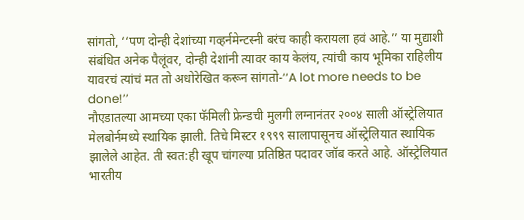सांगतो, ‘‘पण दोन्ही देशांच्या गव्हर्नमेन्टस्नी बरंच काही करायला हवं आहे.’’ या मुद्याशी संबंधित अनेक पैलूंवर, दोन्ही देशांनी त्यावर काय केलंय, त्यांची काय भूमिका राहिलीय यावरचं त्यांचं मत तो अधोरेखित करून सांगतो-‘‘A lot more needs to be done!’’
नौएडातल्या आमच्या एका फॅमिली फ्रेन्डची मुलगी लग्नानंतर २००४ साली ऑस्ट्रेलियात मेलबोर्नमध्ये स्थायिक झाली. तिचे मिस्टर १९९९ सालापासूनच ऑस्ट्रेलियात स्थायिक झालेले आहेत. ती स्वत:ही खूप चांगल्या प्रतिष्ठित पदावर जॉब करते आहे. ऑस्ट्रेलियात भारतीय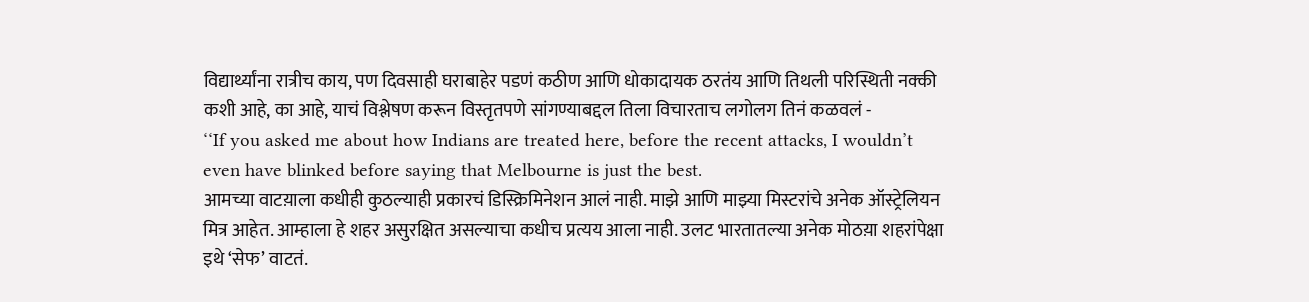विद्यार्थ्यांना रात्रीच काय, पण दिवसाही घराबाहेर पडणं कठीण आणि धोकादायक ठरतंय आणि तिथली परिस्थिती नक्की कशी आहे, का आहे, याचं विश्लेषण करून विस्तृतपणे सांगण्याबद्दल तिला विचारताच लगोलग तिनं कळवलं -
‘‘If you asked me about how Indians are treated here, before the recent attacks, I wouldn’t even have blinked before saying that Melbourne is just the best.
आमच्या वाटय़ाला कधीही कुठल्याही प्रकारचं डिस्क्रिमिनेशन आलं नाही. माझे आणि माझ्या मिस्टरांचे अनेक ऑस्ट्रेलियन मित्र आहेत. आम्हाला हे शहर असुरक्षित असल्याचा कधीच प्रत्यय आला नाही. उलट भारतातल्या अनेक मोठय़ा शहरांपेक्षा इथे ‘सेफ’ वाटतं.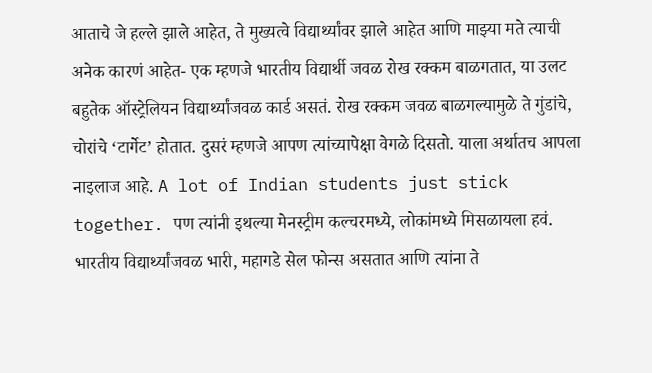आताचे जे हल्ले झाले आहेत, ते मुख्यत्वे विद्यार्थ्यांवर झाले आहेत आणि माझ्या मते त्याची अनेक कारणं आहेत- एक म्हणजे भारतीय विद्यार्थी जवळ रोख रक्कम बाळगतात, या उलट बहुतेक ऑस्ट्रेलियन विद्यार्थ्यांजवळ कार्ड असतं. रोख रक्कम जवळ बाळगल्यामुळे ते गुंडांचे, चोरांचे ‘टार्गेट’ होतात. दुसरं म्हणजे आपण त्यांच्यापेक्षा वेगळे दिसतो. याला अर्थातच आपला नाइलाज आहे. A lot of Indian students just stick together. पण त्यांनी इथल्या मेनस्ट्रीम कल्चरमध्ये, लोकांमध्ये मिसळायला हवं. भारतीय विद्यार्थ्यांजवळ भारी, महागडे सेल फोन्स असतात आणि त्यांना ते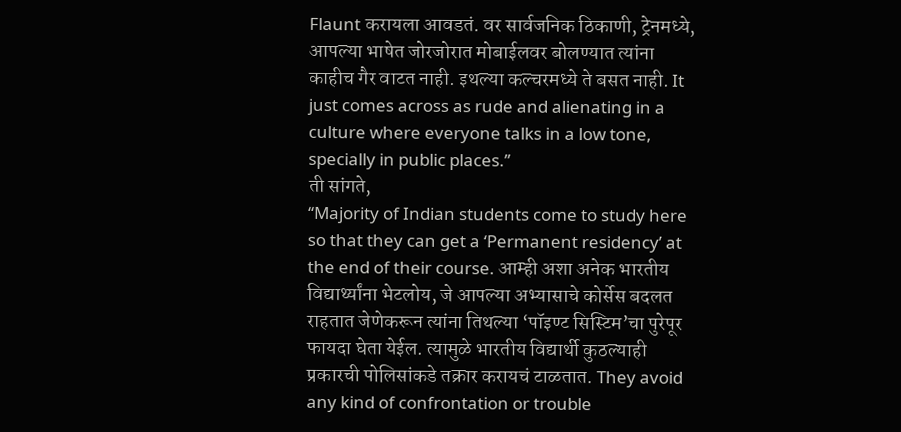Flaunt करायला आवडतं. वर सार्वजनिक ठिकाणी, ट्रेनमध्ये, आपल्या भाषेत जोरजोरात मोबाईलवर बोलण्यात त्यांना काहीच गैर वाटत नाही. इथल्या कल्चरमध्ये ते बसत नाही. It just comes across as rude and alienating in a culture where everyone talks in a low tone, specially in public places.’’
ती सांगते,
‘‘Majority of Indian students come to study here so that they can get a ‘Permanent residency’ at the end of their course. आम्ही अशा अनेक भारतीय विद्यार्थ्यांना भेटलोय, जे आपल्या अभ्यासाचे कोर्सेस बदलत राहतात जेणेकरून त्यांना तिथल्या ‘पॉइण्ट सिस्टिम’चा पुरेपूर फायदा घेता येईल. त्यामुळे भारतीय विद्यार्थी कुठल्याही प्रकारची पोलिसांकडे तक्रार करायचं टाळतात. They avoid any kind of confrontation or trouble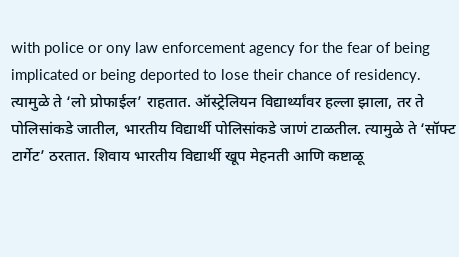with police or ony law enforcement agency for the fear of being implicated or being deported to lose their chance of residency. त्यामुळे ते ‘लो प्रोफाईल’ राहतात. ऑस्ट्रेलियन विद्यार्थ्यांवर हल्ला झाला, तर ते पोलिसांकडे जातील, भारतीय विद्यार्थी पोलिसांकडे जाणं टाळतील. त्यामुळे ते ‘सॉफ्ट टार्गेट’ ठरतात. शिवाय भारतीय विद्यार्थी खूप मेहनती आणि कष्टाळू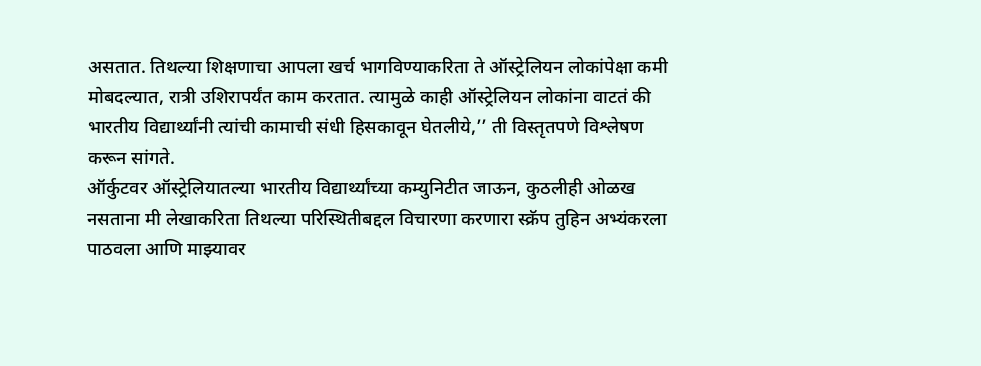असतात. तिथल्या शिक्षणाचा आपला खर्च भागविण्याकरिता ते ऑस्ट्रेलियन लोकांपेक्षा कमी मोबदल्यात, रात्री उशिरापर्यंत काम करतात. त्यामुळे काही ऑस्ट्रेलियन लोकांना वाटतं की भारतीय विद्यार्थ्यांनी त्यांची कामाची संधी हिसकावून घेतलीये,’’ ती विस्तृतपणे विश्लेषण करून सांगते.
ऑर्कुटवर ऑस्ट्रेलियातल्या भारतीय विद्यार्थ्यांच्या कम्युनिटीत जाऊन, कुठलीही ओळख नसताना मी लेखाकरिता तिथल्या परिस्थितीबद्दल विचारणा करणारा स्क्रॅप तुहिन अभ्यंकरला पाठवला आणि माझ्यावर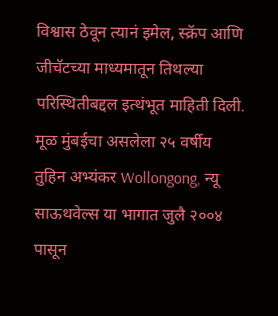विश्वास ठेवून त्यानं इमेल, स्क्रॅप आणि जीचॅटच्या माध्यमातून तिथल्या परिस्थितीबद्दल इत्थंभूत माहिती दिली. मूळ मुंबईचा असलेला २५ वर्षीय तुहिन अभ्यंकर Wollongong, न्यू साऊथवेल्स या भागात जुलै २००४ पासून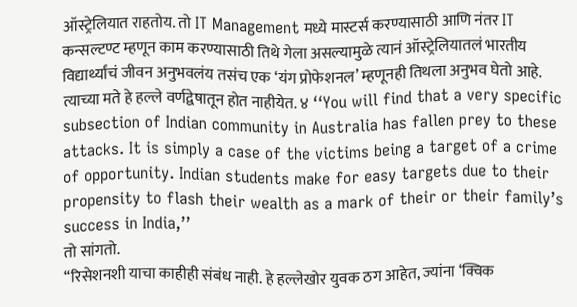ऑस्ट्रेलियात राहतोय. तो IT Management मध्ये मास्टर्स करण्यासाठी आणि नंतर IT कन्सल्टण्ट म्हणून काम करण्यासाठी तिथे गेला असल्यामुळे त्यानं ऑस्ट्रेलियातलं भारतीय विद्यार्थ्यांचं जीवन अनुभवलंय तसंच एक ‘यंग प्रोफेशनल’ म्हणूनही तिथला अनुभव घेतो आहे. त्याच्या मते हे हल्ले वर्णद्वेषातून होत नाहीयेत. ४ ‘‘You will find that a very specific subsection of Indian community in Australia has fallen prey to these attacks. It is simply a case of the victims being a target of a crime of opportunity. Indian students make for easy targets due to their propensity to flash their wealth as a mark of their or their family’s success in India,’’
तो सांगतो.
‘‘रिसेशनशी याचा काहीही संबंध नाही. हे हल्लेखोर युवक ठग आहेत, ज्यांना ‘क्विक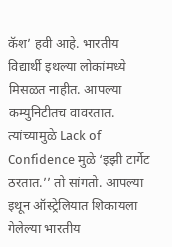कॅश’ हवी आहे. भारतीय विद्यार्थी इथल्या लोकांमध्ये मिसळत नाहीत. आपल्या कम्युनिटीतच वावरतात. त्यांच्यामुळे Lack of Confidence मुळे ‘इझी टार्गेट ठरतात.’’ तो सांगतो. आपल्या इथून ऑस्ट्रेलियात शिकायला गेलेल्या भारतीय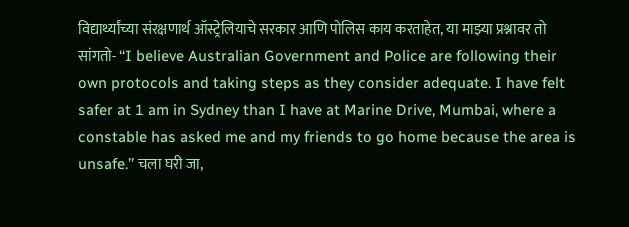विद्यार्थ्यांच्या संरक्षणार्थ ऑस्ट्रेलियाचे सरकार आणि पोलिस काय करताहेत, या माझ्या प्रश्नावर तो सांगतो- ‘‘I believe Australian Government and Police are following their own protocols and taking steps as they consider adequate. I have felt safer at 1 am in Sydney than I have at Marine Drive, Mumbai, where a constable has asked me and my friends to go home because the area is unsafe.’’ चला घरी जा,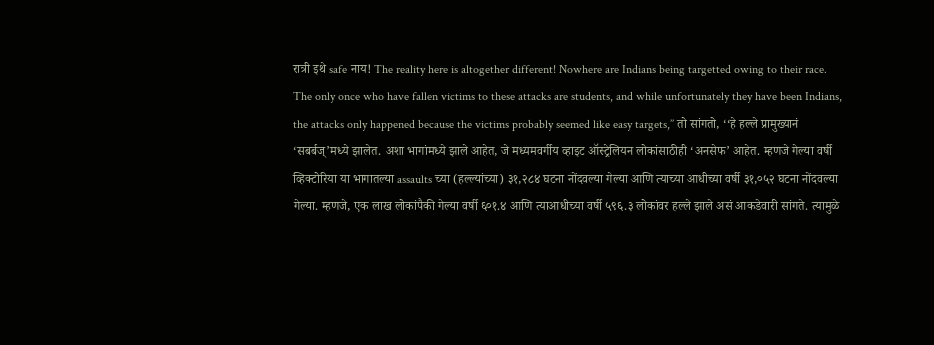रात्री इथे safe नाय! The reality here is altogether different! Nowhere are Indians being targetted owing to their race. The only once who have fallen victims to these attacks are students, and while unfortunately they have been Indians, the attacks only happened because the victims probably seemed like easy targets,’’ तो सांगतो, ‘‘हे हल्ले प्रामुख्यानं ‘सबर्बज्’मध्ये झालेत. अशा भागांमध्ये झाले आहेत, जे मध्यमवर्गीय व्हाइट ऑस्ट्रेलियन लोकांसाठीही ‘अनसेफ’ आहेत. म्हणजे गेल्या वर्षी व्हिक्टोरिया या भागातल्या assaults च्या (हल्ल्यांच्या) ३१,२८४ घटना नोंदवल्या गेल्या आणि त्याच्या आधीच्या वर्षी ३१,०५२ घटना नोंदवल्या गेल्या. म्हणजे, एक लाख लोकांपैकी गेल्या वर्षी ६०१.४ आणि त्याआधीच्या वर्षी ५९६.३ लोकांवर हल्ले झाले असं आकडेवारी सांगते. त्यामुळे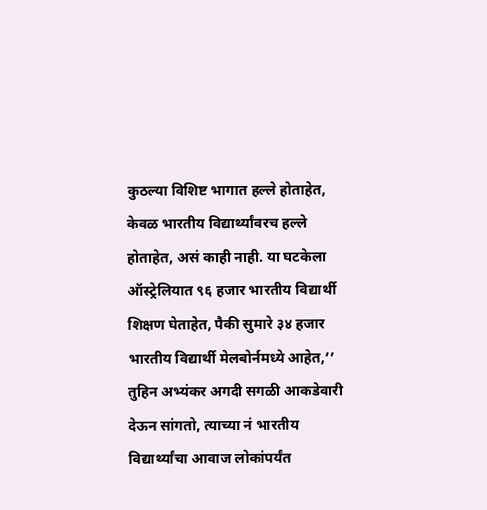कुठल्या विशिष्ट भागात हल्ले होताहेत, केवळ भारतीय विद्यार्थ्यांवरच हल्ले होताहेत, असं काही नाही. या घटकेला ऑस्ट्रेलियात ९६ हजार भारतीय विद्यार्थी शिक्षण घेताहेत, पैकी सुमारे ३४ हजार भारतीय विद्यार्थी मेलबोर्नमध्ये आहेत,’’ तुहिन अभ्यंकर अगदी सगळी आकडेवारी देऊन सांगतो, त्याच्या नं भारतीय विद्यार्थ्यांचा आवाज लोकांपर्यंत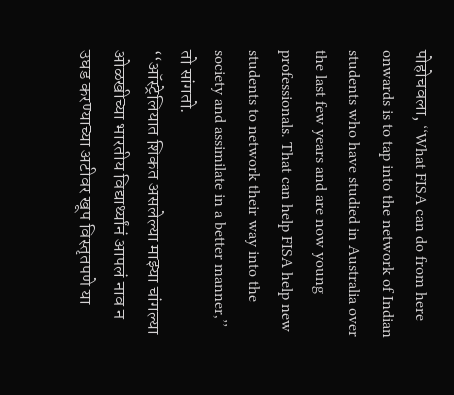पोहोचवला, ‘‘What FISA can do from here onwards is to tap into the network of Indian students who have studied in Australia over the last few years and are now young professionals. That can help FISA help new students to network their way into the society and assimilate in a better manner,’’ तो सांगतो.
‘‘ऑस्ट्रेलियात शिकत असलेल्या माझ्या चांगल्या ओळखीच्या भारतीय विद्यार्थ्यांनं आपलं नाव न उघड करण्याच्या अटीवर खूप विस्तृतपणे या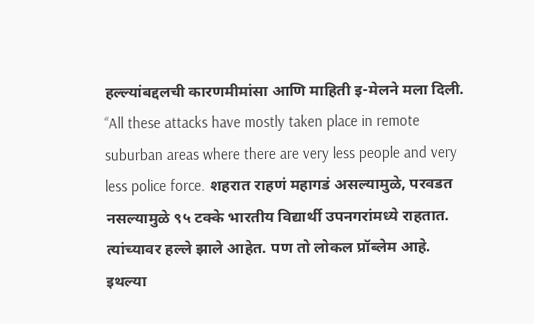हल्ल्यांबद्दलची कारणमीमांसा आणि माहिती इ-मेलने मला दिली.
‘‘All these attacks have mostly taken place in remote suburban areas where there are very less people and very less police force. शहरात राहणं महागडं असल्यामुळे, परवडत नसल्यामुळे ९५ टक्के भारतीय विद्यार्थी उपनगरांमध्ये राहतात. त्यांच्यावर हल्ले झाले आहेत. पण तो लोकल प्रॉब्लेम आहे. इथल्या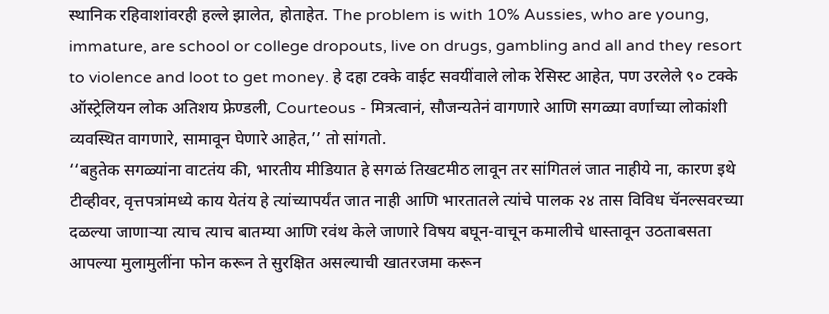स्थानिक रहिवाशांवरही हल्ले झालेत, होताहेत. The problem is with 10% Aussies, who are young, immature, are school or college dropouts, live on drugs, gambling and all and they resort to violence and loot to get money. हे दहा टक्के वाईट सवयींवाले लोक रेसिस्ट आहेत, पण उरलेले ९० टक्के ऑस्ट्रेलियन लोक अतिशय फ्रेण्डली, Courteous - मित्रत्वानं, सौजन्यतेनं वागणारे आणि सगळ्या वर्णाच्या लोकांशी व्यवस्थित वागणारे, सामावून घेणारे आहेत,’’ तो सांगतो.
‘‘बहुतेक सगळ्यांना वाटतंय की, भारतीय मीडियात हे सगळं तिखटमीठ लावून तर सांगितलं जात नाहीये ना, कारण इथे टीव्हीवर, वृत्तपत्रांमध्ये काय येतंय हे त्यांच्यापर्यंत जात नाही आणि भारतातले त्यांचे पालक २४ तास विविध चॅनल्सवरच्या दळल्या जाणाऱ्या त्याच त्याच बातम्या आणि रवंथ केले जाणारे विषय बघून-वाचून कमालीचे धास्तावून उठताबसता आपल्या मुलामुलींना फोन करून ते सुरक्षित असल्याची खातरजमा करून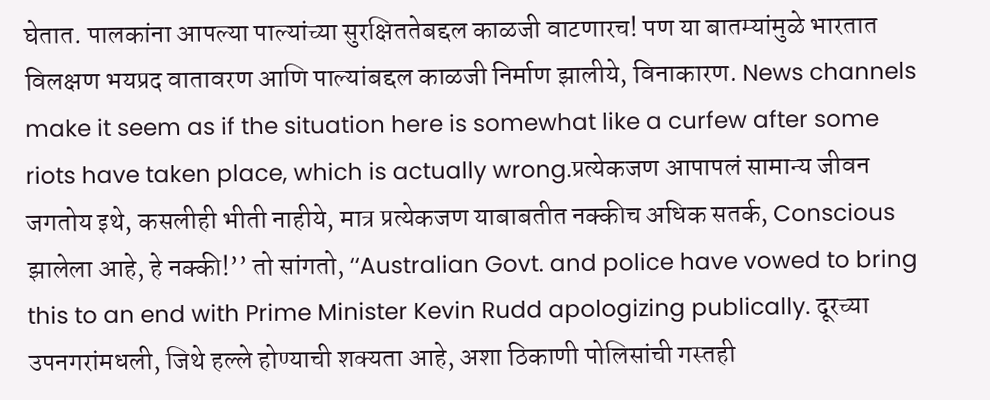घेतात. पालकांना आपल्या पाल्यांच्या सुरक्षिततेबद्दल काळजी वाटणारच! पण या बातम्यांमुळे भारतात विलक्षण भयप्रद वातावरण आणि पाल्यांबद्दल काळजी निर्माण झालीये, विनाकारण. News channels make it seem as if the situation here is somewhat like a curfew after some riots have taken place, which is actually wrong.प्रत्येकजण आपापलं सामान्य जीवन जगतोय इथे, कसलीही भीती नाहीये, मात्र प्रत्येकजण याबाबतीत नक्कीच अधिक सतर्क, Conscious झालेला आहे, हे नक्की!’’ तो सांगतो, ‘‘Australian Govt. and police have vowed to bring this to an end with Prime Minister Kevin Rudd apologizing publically. दूरच्या उपनगरांमधली, जिथे हल्ले होण्याची शक्यता आहे, अशा ठिकाणी पोलिसांची गस्तही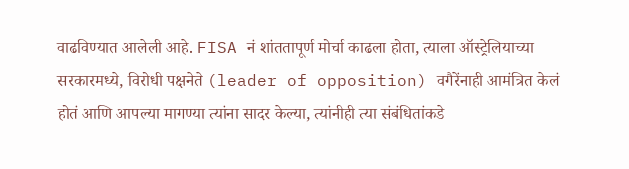वाढविण्यात आलेली आहे. FISA नं शांततापूर्ण मोर्चा काढला होता, त्याला ऑस्ट्रेलियाच्या सरकारमध्ये, विरोधी पक्षनेते (leader of opposition) वगैरेंनाही आमंत्रित केलं होतं आणि आपल्या मागण्या त्यांना सादर केल्या, त्यांनीही त्या संबंधितांकडे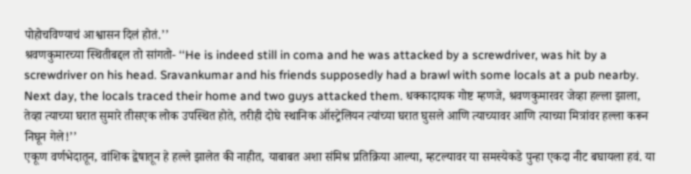पोहोचविण्याचं आश्वासन दिलं होतं.’’
श्रवणकुमारच्या स्थितीबद्दल तो सांगतो- ‘‘He is indeed still in coma and he was attacked by a screwdriver, was hit by a screwdriver on his head. Sravankumar and his friends supposedly had a brawl with some locals at a pub nearby. Next day, the locals traced their home and two guys attacked them. धक्कादायक गोष्ट म्हणजे, श्रवणकुमारवर जेव्हा हल्ला झाला, तेव्हा त्याच्या घरात सुमारे तीसएक लोक उपस्थित होते, तरीही दोघे स्थानिक ऑस्ट्रेलियन त्यांच्या घरात घुसले आणि त्याच्यावर आणि त्याच्या मित्रांवर हल्ला करून निघून गेले!’’
एकूण वर्णभेदातून, वांशिक द्वेषातून हे हल्ले झालेत की नाहीत, याबाबत अशा संमिश्र प्रतिक्रिया आल्या, म्हटल्यावर या समस्येकडे पुन्हा एकदा नीट बघायला हवं. या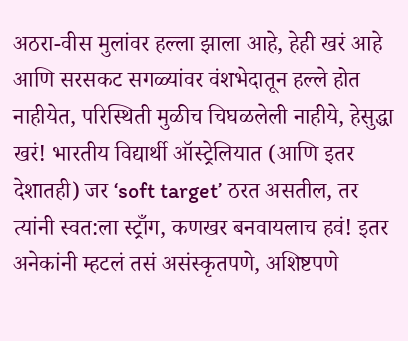अठरा-वीस मुलांवर हल्ला झाला आहे, हेही खरं आहे आणि सरसकट सगळ्यांवर वंशभेदातून हल्ले होत नाहीयेत, परिस्थिती मुळीच चिघळलेली नाहीये, हेसुद्धा खरं! भारतीय विद्यार्थी ऑस्ट्रेलियात (आणि इतर देशातही) जर ‘soft target’ ठरत असतील, तर त्यांनी स्वत:ला स्ट्राँग, कणखर बनवायलाच हवं! इतर अनेकांनी म्हटलं तसं असंस्कृतपणे, अशिष्टपणे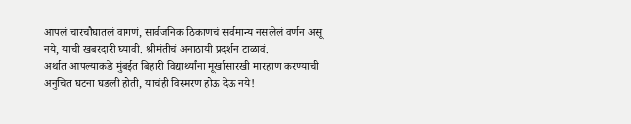आपलं चारचौघातलं वागणं, सार्वजनिक ठिकाणचं सर्वमान्य नसलेलं वर्णन असू नये, याची खबरदारी घ्यावी. श्रीमंतीचं अनाठायी प्रदर्शन टाळावं.
अर्थात आपल्याकडे मुंबईत बिहारी विद्यार्थ्यांना मूर्खासारखी मारहाण करण्याची अनुचित घटना घडली होती, याचंही विस्मरण होऊ देऊ नये!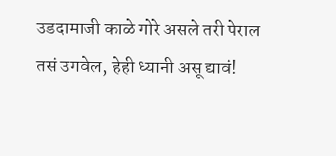उडदामाजी काळे गोरे असले तरी पेराल तसं उगवेल, हेही ध्यानी असू द्यावं!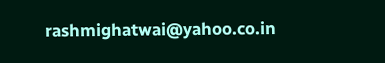rashmighatwai@yahoo.co.in